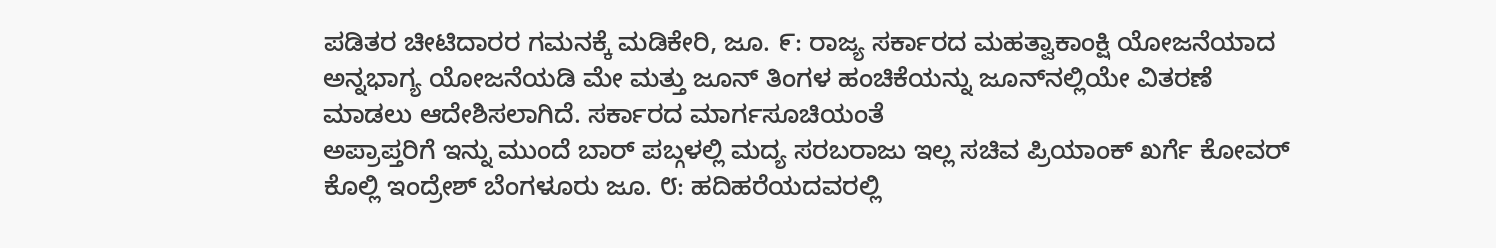ಪಡಿತರ ಚೀಟಿದಾರರ ಗಮನಕ್ಕೆ ಮಡಿಕೇರಿ, ಜೂ. ೯: ರಾಜ್ಯ ಸರ್ಕಾರದ ಮಹತ್ವಾಕಾಂಕ್ಷಿ ಯೋಜನೆಯಾದ ಅನ್ನಭಾಗ್ಯ ಯೋಜನೆಯಡಿ ಮೇ ಮತ್ತು ಜೂನ್ ತಿಂಗಳ ಹಂಚಿಕೆಯನ್ನು ಜೂನ್‌ನಲ್ಲಿಯೇ ವಿತರಣೆ ಮಾಡಲು ಆದೇಶಿಸಲಾಗಿದೆ. ಸರ್ಕಾರದ ಮಾರ್ಗಸೂಚಿಯಂತೆ
ಅಪ್ರಾಪ್ತರಿಗೆ ಇನ್ನು ಮುಂದೆ ಬಾರ್ ಪಬ್ಗಳಲ್ಲಿ ಮದ್ಯ ಸರಬರಾಜು ಇಲ್ಲ ಸಚಿವ ಪ್ರಿಯಾಂಕ್ ಖರ್ಗೆ ಕೋವರ್ ಕೊಲ್ಲಿ ಇಂದ್ರೇಶ್ ಬೆಂಗಳೂರು ಜೂ. ೮: ಹದಿಹರೆಯದವರಲ್ಲಿ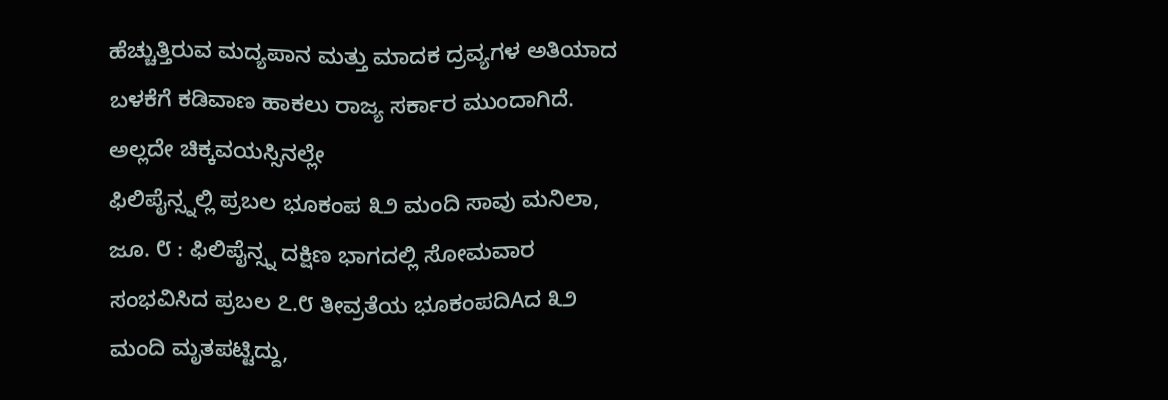ಹೆಚ್ಚುತ್ತಿರುವ ಮದ್ಯಪಾನ ಮತ್ತು ಮಾದಕ ದ್ರವ್ಯಗಳ ಅತಿಯಾದ ಬಳಕೆಗೆ ಕಡಿವಾಣ ಹಾಕಲು ರಾಜ್ಯ ಸರ್ಕಾರ ಮುಂದಾಗಿದೆ. ಅಲ್ಲದೇ ಚಿಕ್ಕವಯಸ್ಸಿನಲ್ಲೇ
ಫಿಲಿಪೈನ್ಸ್ನಲ್ಲಿ ಪ್ರಬಲ ಭೂಕಂಪ ೩೨ ಮಂದಿ ಸಾವು ಮನಿಲಾ, ಜೂ. ೮ : ಫಿಲಿಪೈನ್ಸ್ನ ದಕ್ಷಿಣ ಭಾಗದಲ್ಲಿ ಸೋಮವಾರ ಸಂಭವಿಸಿದ ಪ್ರಬಲ ೭.೮ ತೀವ್ರತೆಯ ಭೂಕಂಪದಿAದ ೩೨ ಮಂದಿ ಮೃತಪಟ್ಟಿದ್ದು,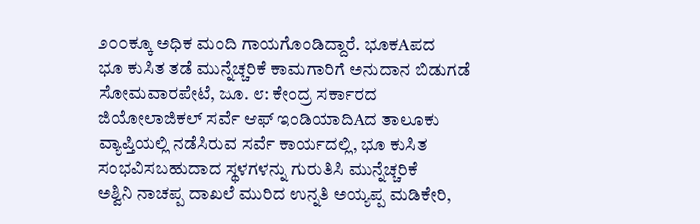೨೦೦ಕ್ಕೂ ಅಧಿಕ ಮಂದಿ ಗಾಯಗೊಂಡಿದ್ದಾರೆ. ಭೂಕAಪದ
ಭೂ ಕುಸಿತ ತಡೆ ಮುನ್ನೆಚ್ಚರಿಕೆ ಕಾಮಗಾರಿಗೆ ಅನುದಾನ ಬಿಡುಗಡೆ ಸೋಮವಾರಪೇಟೆ, ಜೂ. ೮: ಕೇಂದ್ರ ಸರ್ಕಾರದ ಜಿಯೋಲಾಜಿಕಲ್ ಸರ್ವೆ ಆಫ್ ಇಂಡಿಯಾದಿAದ ತಾಲೂಕು ವ್ಯಾಪ್ತಿಯಲ್ಲಿ ನಡೆಸಿರುವ ಸರ್ವೆ ಕಾರ್ಯದಲ್ಲಿ, ಭೂ ಕುಸಿತ ಸಂಭವಿಸಬಹುದಾದ ಸ್ಥಳಗಳನ್ನು ಗುರುತಿಸಿ ಮುನ್ನೆಚ್ಚರಿಕೆ
ಅಶ್ವಿನಿ ನಾಚಪ್ಪ ದಾಖಲೆ ಮುರಿದ ಉನ್ನತಿ ಅಯ್ಯಪ್ಪ ಮಡಿಕೇರಿ,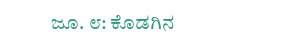ಜೂ. ೮: ಕೊಡಗಿನ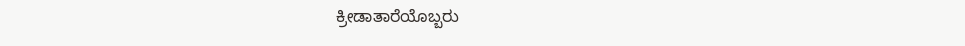ಕ್ರೀಡಾತಾರೆಯೊಬ್ಬರು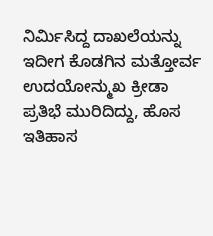ನಿರ್ಮಿಸಿದ್ದ ದಾಖಲೆಯನ್ನು ಇದೀಗ ಕೊಡಗಿನ ಮತ್ತೋರ್ವ ಉದಯೋನ್ಮುಖ ಕ್ರೀಡಾ ಪ್ರತಿಭೆ ಮುರಿದಿದ್ದು, ಹೊಸ ಇತಿಹಾಸ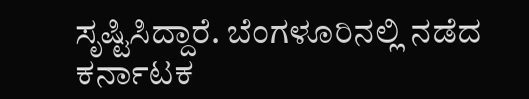ಸೃಷ್ಟಿಸಿದ್ದಾರೆ. ಬೆಂಗಳೂರಿನಲ್ಲಿ ನಡೆದ ಕರ್ನಾಟಕ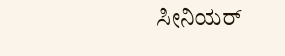ಸೀನಿಯರ್